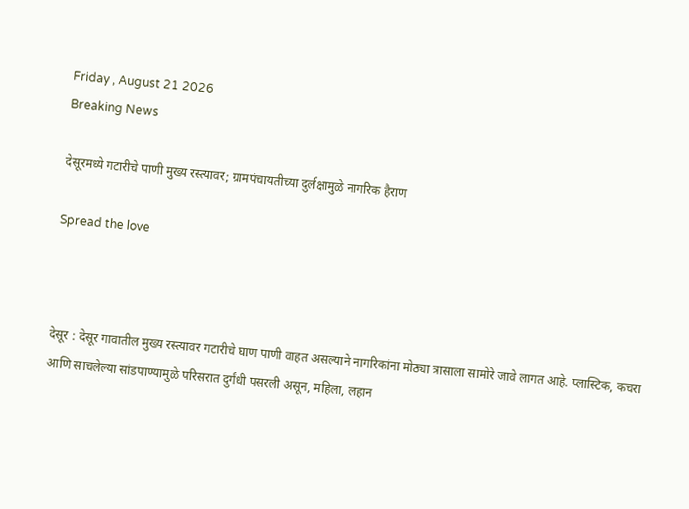Friday , August 21 2026
Breaking News

देसूरमध्ये गटारीचे पाणी मुख्य रस्त्यावर; ग्रामपंचायतीच्या दुर्लक्षामुळे नागरिक हैराण

Spread the love



देसूर : देसूर गावातील मुख्य रस्त्यावर गटारीचे घाण पाणी वाहत असल्याने नागरिकांना मोठ्या त्रासाला सामोरे जावे लागत आहे. प्लास्टिक, कचरा आणि साचलेल्या सांडपाण्यामुळे परिसरात दुर्गंधी पसरली असून, महिला, लहान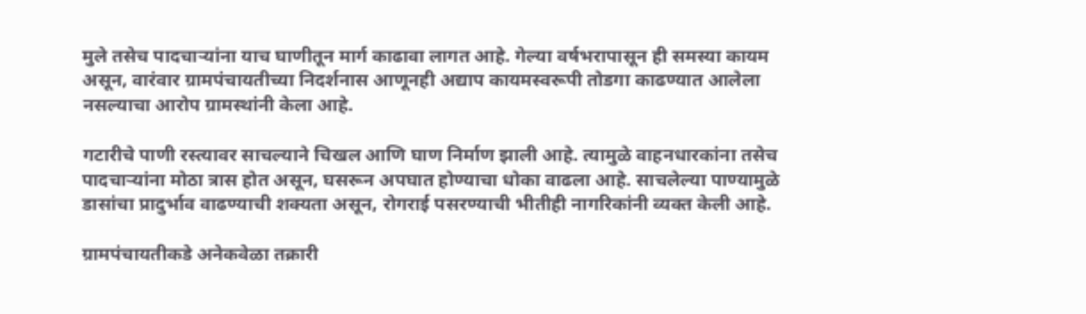मुले तसेच पादचाऱ्यांना याच घाणीतून मार्ग काढावा लागत आहे. गेल्या वर्षभरापासून ही समस्या कायम असून, वारंवार ग्रामपंचायतीच्या निदर्शनास आणूनही अद्याप कायमस्वरूपी तोडगा काढण्यात आलेला नसल्याचा आरोप ग्रामस्थांनी केला आहे.

गटारीचे पाणी रस्त्यावर साचल्याने चिखल आणि घाण निर्माण झाली आहे. त्यामुळे वाहनधारकांना तसेच पादचाऱ्यांना मोठा त्रास होत असून, घसरून अपघात होण्याचा धोका वाढला आहे. साचलेल्या पाण्यामुळे डासांचा प्रादुर्भाव वाढण्याची शक्यता असून, रोगराई पसरण्याची भीतीही नागरिकांनी व्यक्त केली आहे.

ग्रामपंचायतीकडे अनेकवेळा तक्रारी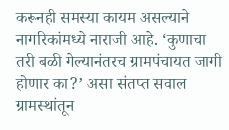करूनही समस्या कायम असल्याने नागरिकांमध्ये नाराजी आहे. ‘कुणाचा तरी बळी गेल्यानंतरच ग्रामपंचायत जागी होणार का?’ असा संतप्त सवाल ग्रामस्थांतून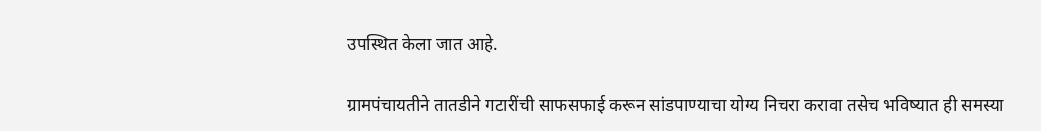उपस्थित केला जात आहे.

ग्रामपंचायतीने तातडीने गटारींची साफसफाई करून सांडपाण्याचा योग्य निचरा करावा तसेच भविष्यात ही समस्या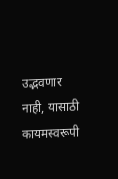उद्भवणार नाही, यासाठी कायमस्वरूपी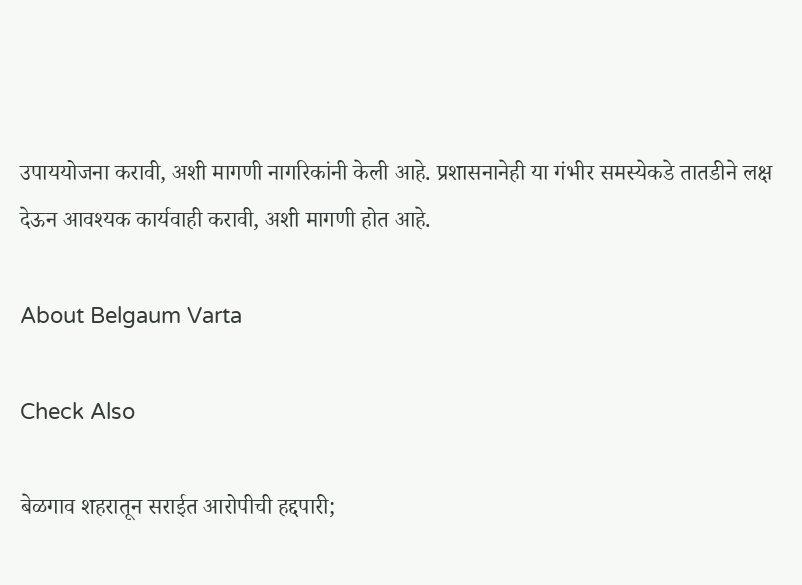उपाययोजना करावी, अशी मागणी नागरिकांनी केली आहे. प्रशासनानेही या गंभीर समस्येकडे तातडीने लक्ष देऊन आवश्यक कार्यवाही करावी, अशी मागणी होत आहे.

About Belgaum Varta

Check Also

बेळगाव शहरातून सराईत आरोपीची हद्दपारी;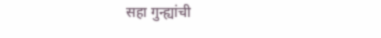सहा गुन्ह्यांची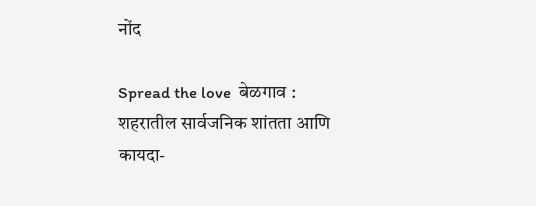नोंद

Spread the love  बेळगाव : शहरातील सार्वजनिक शांतता आणि कायदा-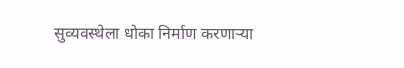सुव्यवस्थेला धोका निर्माण करणाऱ्या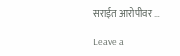सराईत आरोपीवर …

Leave a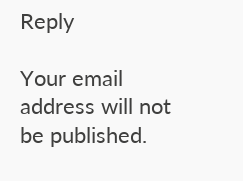Reply

Your email address will not be published.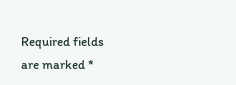Required fields are marked *